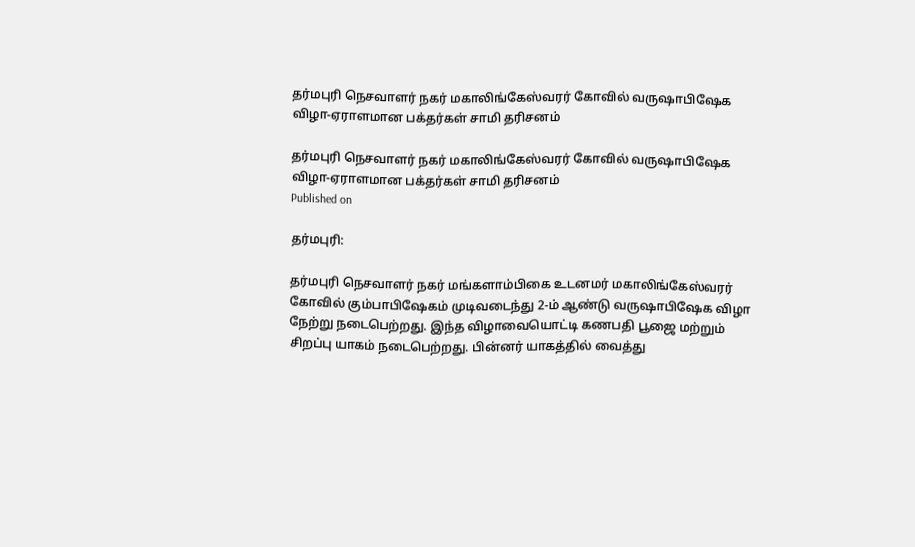தர்மபுரி நெசவாளர் நகர் மகாலிங்கேஸ்வரர் கோவில் வருஷாபிஷேக விழா-ஏராளமான பக்தர்கள் சாமி தரிசனம்

தர்மபுரி நெசவாளர் நகர் மகாலிங்கேஸ்வரர் கோவில் வருஷாபிஷேக விழா-ஏராளமான பக்தர்கள் சாமி தரிசனம்
Published on

தர்மபுரி:

தர்மபுரி நெசவாளர் நகர் மங்களாம்பிகை உடனமர் மகாலிங்கேஸ்வரர் கோவில் கும்பாபிஷேகம் முடிவடைந்து 2-ம் ஆண்டு வருஷாபிஷேக விழா நேற்று நடைபெற்றது. இந்த விழாவையொட்டி கணபதி பூஜை மற்றும் சிறப்பு யாகம் நடைபெற்றது. பின்னர் யாகத்தில் வைத்து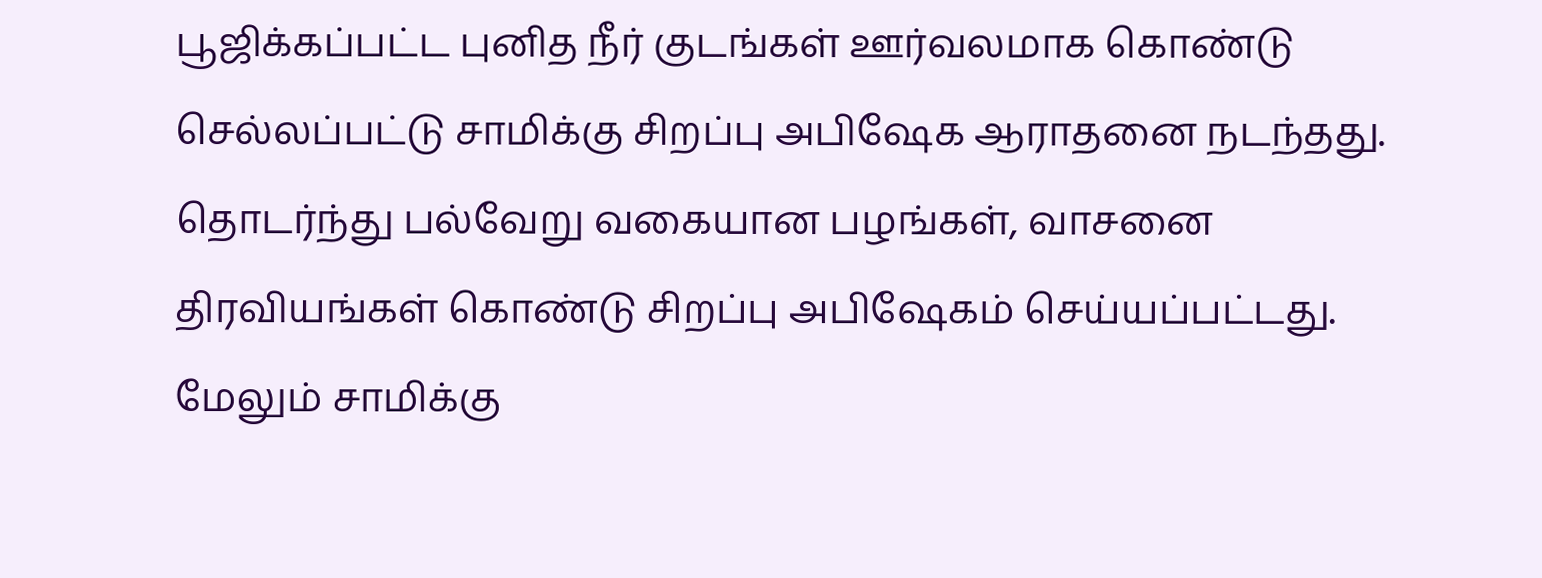பூஜிக்கப்பட்ட புனித நீர் குடங்கள் ஊர்வலமாக கொண்டு செல்லப்பட்டு சாமிக்கு சிறப்பு அபிஷேக ஆராதனை நடந்தது. தொடர்ந்து பல்வேறு வகையான பழங்கள், வாசனை திரவியங்கள் கொண்டு சிறப்பு அபிஷேகம் செய்யப்பட்டது. மேலும் சாமிக்கு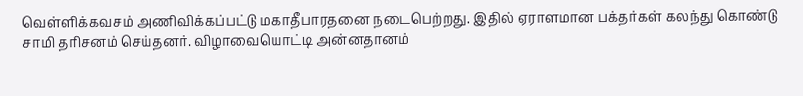வெள்ளிக்கவசம் அணிவிக்கப்பட்டு மகாதீபாரதனை நடைபெற்றது. இதில் ஏராளமான பக்தர்கள் கலந்து கொண்டு சாமி தரிசனம் செய்தனர். விழாவையொட்டி அன்னதானம்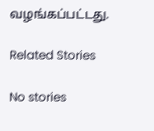வழங்கப்பட்டது.

Related Stories

No stories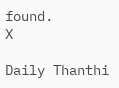found.
X

Daily Thanthi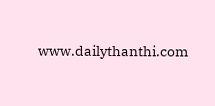www.dailythanthi.com